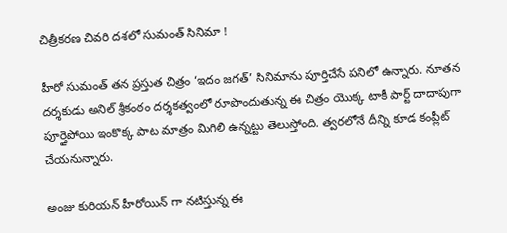చిత్రీకరణ చివరి దశలో సుమంత్ సినిమా !

హీరో సుమంత్ తన ప్రస్తుత చిత్రం ‘ఇదం జగత్’ సినిమాను పూర్తిచేసే పనిలో ఉన్నారు. నూతన దర్శకుడు అనిల్ శ్రీకంఠం దర్శకత్వంలో రూపొందుతున్న ఈ చిత్రం యొక్క టాకీ పార్ట్ దాదాపుగా పూర్తైపోయి ఇంకొక్క పాట మాత్రం మిగిలి ఉన్నట్టు తెలుస్తోంది. త్వరలోనే దీన్ని కూడ కంప్లీట్ చేయనున్నారు.

అంజు కురియన్ హీరోయిన్ గా నటిస్తున్న ఈ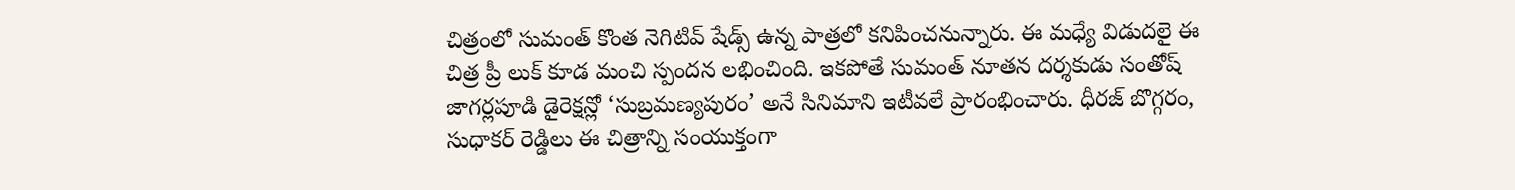చిత్రంలో సుమంత్ కొంత నెగిటివ్ షేడ్స్ ఉన్న పాత్రలో కనిపించనున్నారు. ఈ మధ్యే విడుదలై ఈ చిత్ర ప్రీ లుక్ కూడ మంచి స్పందన లభించింది. ఇకపోతే సుమంత్ నూతన దర్శకుడు సంతోష్ జాగర్లపూడి డైరెక్షన్లో ‘సుబ్రమణ్యపురం’ అనే సినిమాని ఇటీవలే ప్రారంభించారు. ధీరజ్ బొగ్గరం, సుధాకర్ రెడ్డిలు ఈ చిత్రాన్ని సంయుక్తంగా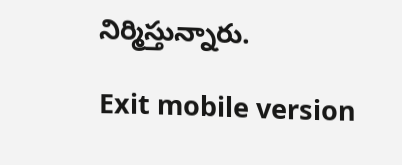నిర్మిస్తున్నారు.

Exit mobile version